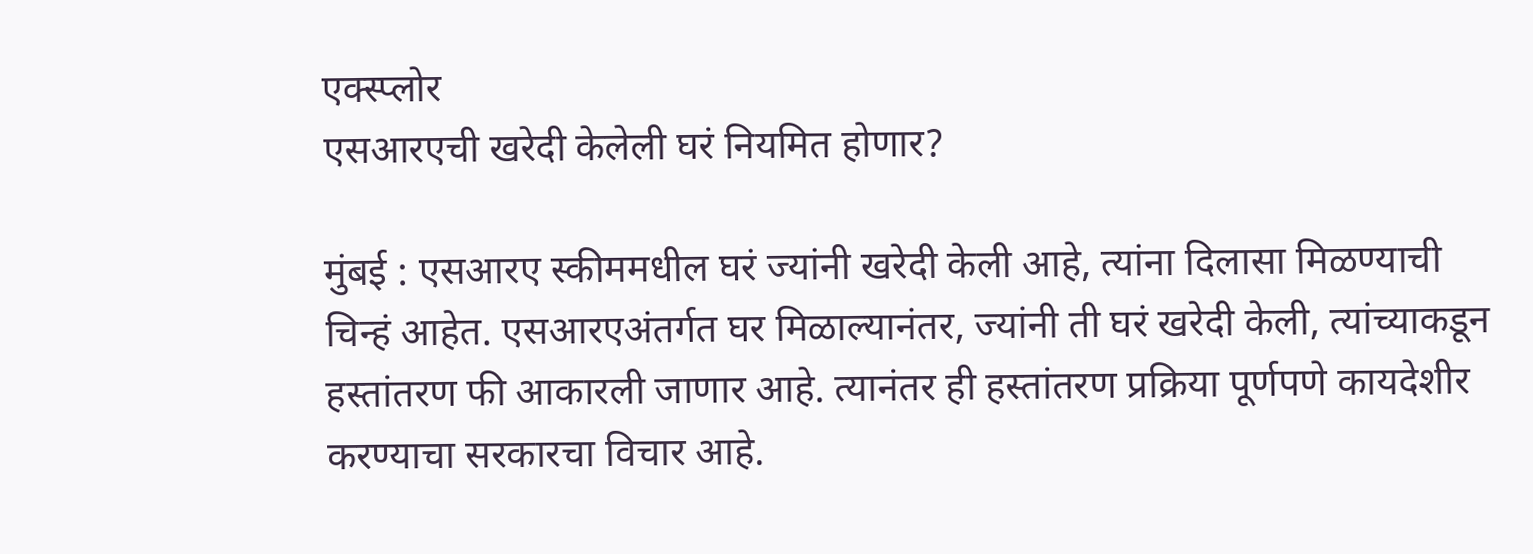एक्स्प्लोर
एसआरएची खरेदी केलेली घरं नियमित होणार?

मुंबई : एसआरए स्कीममधील घरं ज्यांनी खरेदी केली आहे, त्यांना दिलासा मिळण्याची चिन्हं आहेत. एसआरएअंतर्गत घर मिळाल्यानंतर, ज्यांनी ती घरं खरेदी केली, त्यांच्याकडून हस्तांतरण फी आकारली जाणार आहे. त्यानंतर ही हस्तांतरण प्रक्रिया पूर्णपणे कायदेशीर करण्याचा सरकारचा विचार आहे.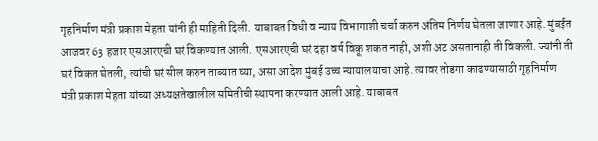गृहनिर्माण मंत्री प्रकाश मेहता यांनी ही माहिती दिली. याबाबत विधी व न्याय विभागाशी चर्चा करुन अंतिम निर्णय घेतला जाणार आहे. मुंबईत आजवर 63 हजार एसआरएची घरं विकण्यात आली. एसआरएची घरं दहा वर्ष विकू शकत नाही, अशी अट असतानाही ती विकली. ज्यांनी ती घरं विकत घेतली, त्यांची घरं सील करुन ताब्यात घ्या, असा आदेश मुंबई उच्च न्यायालयाचा आहे. त्यावर तोडगा काढण्यासाठी गृहनिर्माण मंत्री प्रकाश मेहता यांच्या अध्यक्षतेखालील समितीची स्थापना करण्यात आली आहे. याबाबत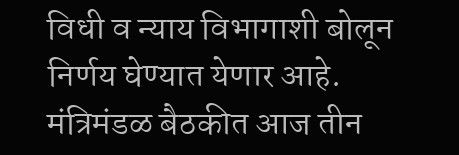विधी व न्याय विभागाशी बोलून निर्णय घेण्यात येणार आहे. मंत्रिमंडळ बैठकीत आज तीन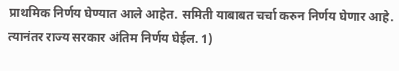प्राथमिक निर्णय घेण्यात आले आहेत. समिती याबाबत चर्चा करुन निर्णय घेणार आहे. त्यानंतर राज्य सरकार अंतिम निर्णय घेईल. 1)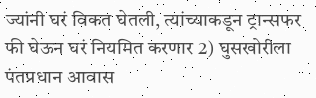ज्यांनी घरं विकत घेतली, त्यांच्याकडून ट्रान्सफर फी घेऊन घरं नियमित करणार 2) घुसखोरीला पंतप्रधान आवास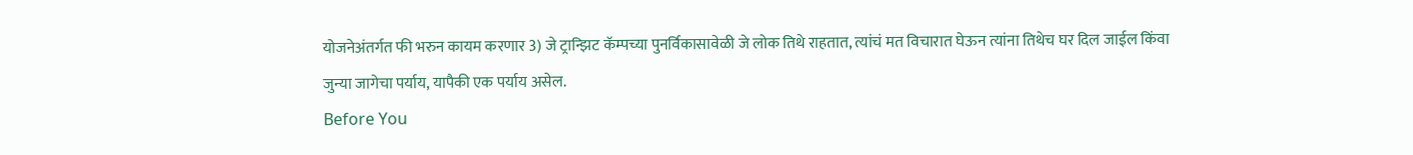योजनेअंतर्गत फी भरुन कायम करणार 3) जे ट्रान्झिट कॅम्पच्या पुनर्विकासावेळी जे लोक तिथे राहतात, त्यांचं मत विचारात घेऊन त्यांना तिथेच घर दिल जाईल किंवा जुन्या जागेचा पर्याय, यापैकी एक पर्याय असेल.
Before You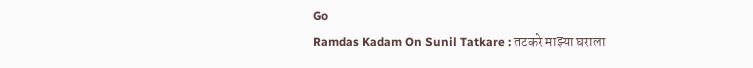Go
Ramdas Kadam On Sunil Tatkare : तटकरे माझ्या घराला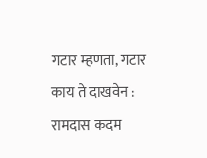गटार म्हणता, गटार काय ते दाखवेन : रामदास कदम